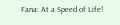Fana: At a Speed of Life!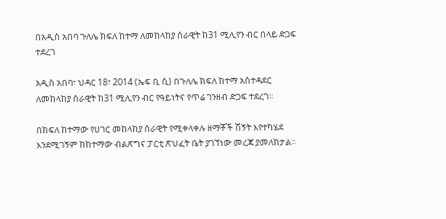በአዲስ አበባ ጉለሌ ክፍለ ከተማ ለመከላከያ ሰራዊት ከ31 ሚሊየን ብር በላይ ድጋፍ ተደረገ

አዲስ አበባ፣ ህዳር 18፣ 2014 (ኤፍ ቢ ሲ) በጉለሌ ክፍለ ከተማ አስተዳደር ለመከላከያ ሰራዊት ከ31 ሚሊየን ብር የዓይነትና የጥሬ ገንዘብ ድጋፍ ተደረገ፡፡

በክፍለ ከተማው የሀገር መከላከያ ሰራዊት የሚቀላቀሉ ዘማቾች ሽኝት እየተካሄደ እንደሚገኝም ከከተማው ብልጽግና ፓርቲ ጽህፈት ቤት ያገኘነው መረጃ ያመለክታል፡፡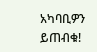አካባቢዎን ይጠብቁ!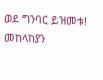ወደ ግንባር ይዝመቱ!
መከላከያን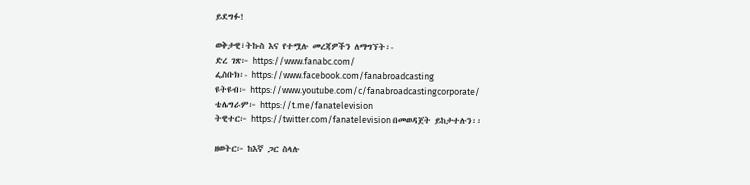ይደግፉ!

ወቅታዊ፣ትኩስ እና የተሟሉ መረጃዎችን ለማግኘት፡-
ድረ ገጽ፦ https://www.fanabc.com/
ፌስቡክ፡- https://www.facebook.com/fanabroadcasting
ዩትዩብ፦ https://www.youtube.com/c/fanabroadcastingcorporate/
ቴሌግራም፦ https://t.me/fanatelevision
ትዊተር፦ https://twitter.com/fanatelevision በመወዳጀት ይከታተሉን፡፡

ዘወትር፦ ከእኛ ጋር ስላሉ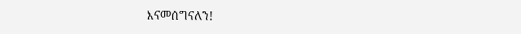እናመሰግናለን!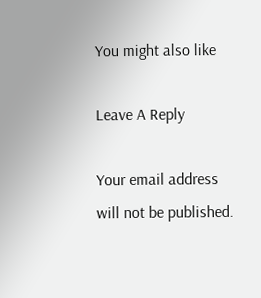You might also like

Leave A Reply

Your email address will not be published.